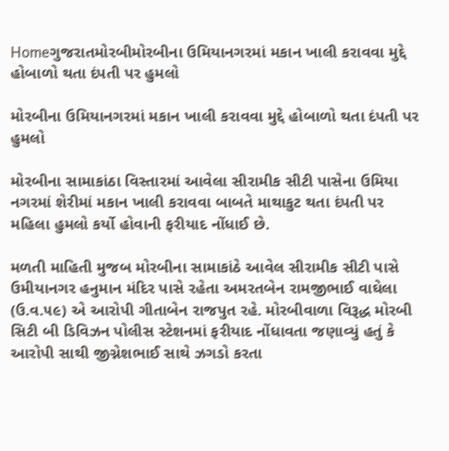Homeગુજરાતમોરબીમોરબીના ઉમિયાનગરમાં મકાન ખાલી કરાવવા મુદ્દે હોબાળો થતા દંપતી પર હુમલો

મોરબીના ઉમિયાનગરમાં મકાન ખાલી કરાવવા મુદ્દે હોબાળો થતા દંપતી પર હુમલો

મોરબીના સામાકાંઠા વિસ્તારમાં આવેલા સીરામીક સીટી પાસેના ઉમિયા નગરમાં શેરીમાં મકાન ખાલી કરાવવા બાબતે માથાકુટ થતા દંપતી પર મહિલા હુમલો કર્યો હોવાની ફરીયાદ નોંધાઈ છે.

મળતી માહિતી મુજબ મોરબીના સામાકાંઠે આવેલ સીરામીક સીટી પાસે ઉમીયાનગર હનુમાન મંદિર પાસે રહેતા અમરતબેન રામજીભાઈ વાઘેલા (ઉ.વ.૫૯) એ આરોપી ગીતાબેન રાજપુત રહે. મોરબીવાળા વિરૂદ્ધ મોરબી સિટી બી ડિવિઝન પોલીસ સ્ટેશનમાં ફરીયાદ નોંધાવતા જણાવ્યું હતું કે આરોપી સાથી જીગ્નેશભાઈ સાથે ઝગડો કરતા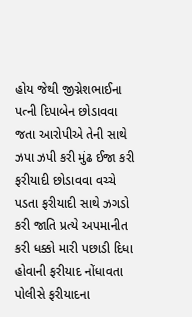હોય જેથી જીગ્નેશભાઈના પત્ની દિપાબેન છોડાવવા જતા આરોપીએ તેની સાથે ઝપા ઝપી કરી મુંઢ ઈજા કરી ફરીયાદી છોડાવવા વચ્ચે પડતા ફરીયાદી સાથે ઝગડો કરી જાતિ પ્રત્યે અપમાનીત કરી ધક્કો મારી પછાડી દિધા હોવાની ફરીયાદ નોંધાવતા પોલીસે ફરીયાદના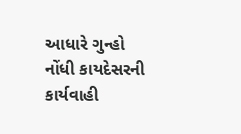આધારે ગુન્હો નોંધી કાયદેસરની કાર્યવાહી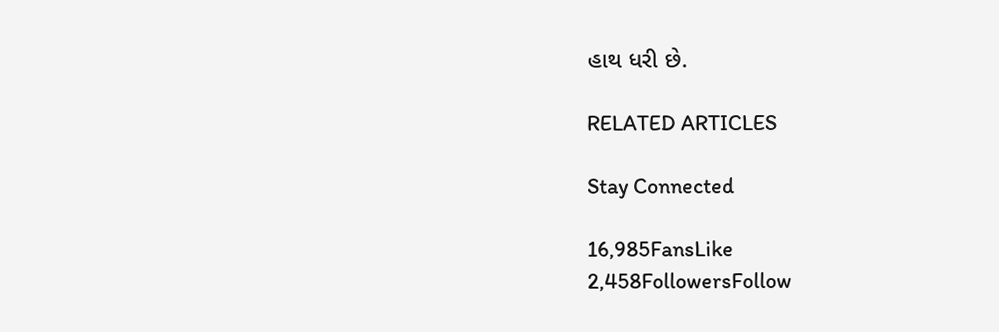હાથ ધરી છે.

RELATED ARTICLES

Stay Connected

16,985FansLike
2,458FollowersFollow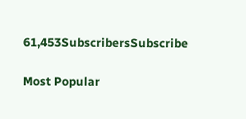61,453SubscribersSubscribe

Most Popular